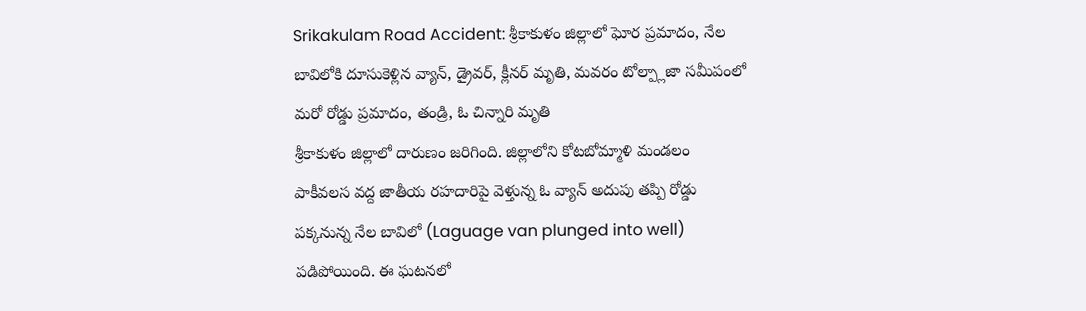Srikakulam Road Accident: శ్రీకాకుళం జిల్లాలో ఘోర ప్రమాదం, నేల బావిలోకి దూసుకెళ్లిన వ్యాన్, డ్రైవర్, క్లీనర్ మృతి, మవరం టోల్ప్లాజా సమీపంలో మరో రోడ్డు ప్రమాదం, తండ్రి, ఓ చిన్నారి మృతి
శ్రీకాకుళం జిల్లాలో దారుణం జరిగింది. జిల్లాలోని కోటబోమ్మాళి మండలం పాకీవలస వద్ద జాతీయ రహదారిపై వెళ్తున్న ఓ వ్యాన్ అదుపు తప్పి రోడ్డు పక్కనున్న నేల బావిలో (Laguage van plunged into well) పడిపోయింది. ఈ ఘటనలో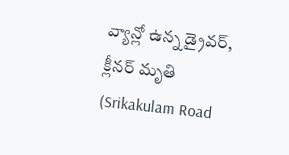వ్యాన్లో ఉన్న డ్రైవర్, క్లీనర్ మృతి (Srikakulam Road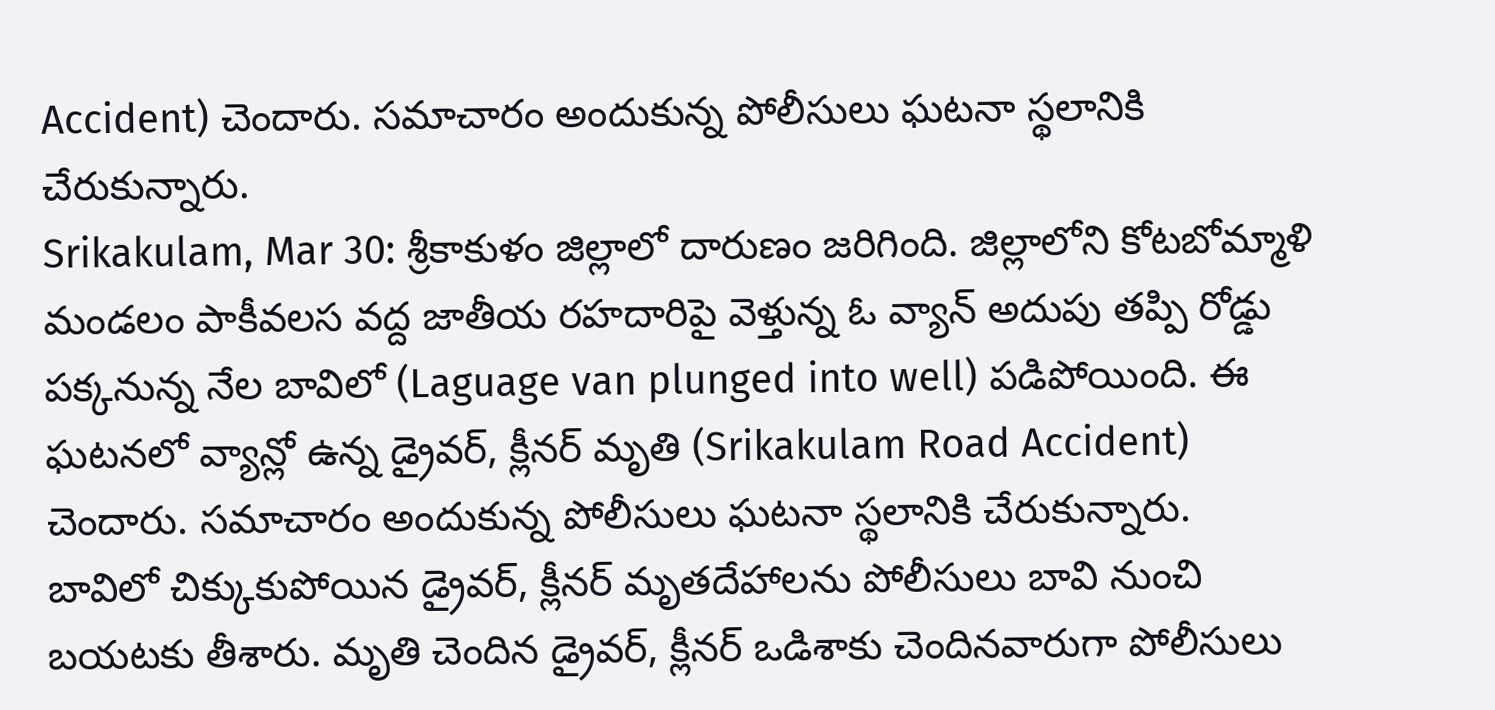Accident) చెందారు. సమాచారం అందుకున్న పోలీసులు ఘటనా స్థలానికి చేరుకున్నారు.
Srikakulam, Mar 30: శ్రీకాకుళం జిల్లాలో దారుణం జరిగింది. జిల్లాలోని కోటబోమ్మాళి మండలం పాకీవలస వద్ద జాతీయ రహదారిపై వెళ్తున్న ఓ వ్యాన్ అదుపు తప్పి రోడ్డు పక్కనున్న నేల బావిలో (Laguage van plunged into well) పడిపోయింది. ఈ ఘటనలో వ్యాన్లో ఉన్న డ్రైవర్, క్లీనర్ మృతి (Srikakulam Road Accident) చెందారు. సమాచారం అందుకున్న పోలీసులు ఘటనా స్థలానికి చేరుకున్నారు.
బావిలో చిక్కుకుపోయిన డ్రైవర్, క్లీనర్ మృతదేహాలను పోలీసులు బావి నుంచి బయటకు తీశారు. మృతి చెందిన డ్రైవర్, క్లీనర్ ఒడిశాకు చెందినవారుగా పోలీసులు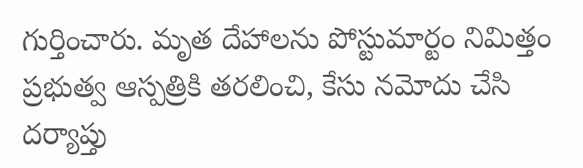గుర్తించారు. మృత దేహాలను పోస్టుమార్టం నిమిత్తం ప్రభుత్వ ఆస్పత్రికి తరలించి, కేసు నమోదు చేసి దర్యాప్తు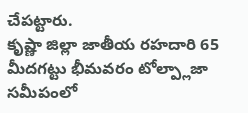చేపట్టారు.
కృష్ణా జిల్లా జాతీయ రహదారి 65 మీదగట్టు భీమవరం టోల్ప్లాజా సమీపంలో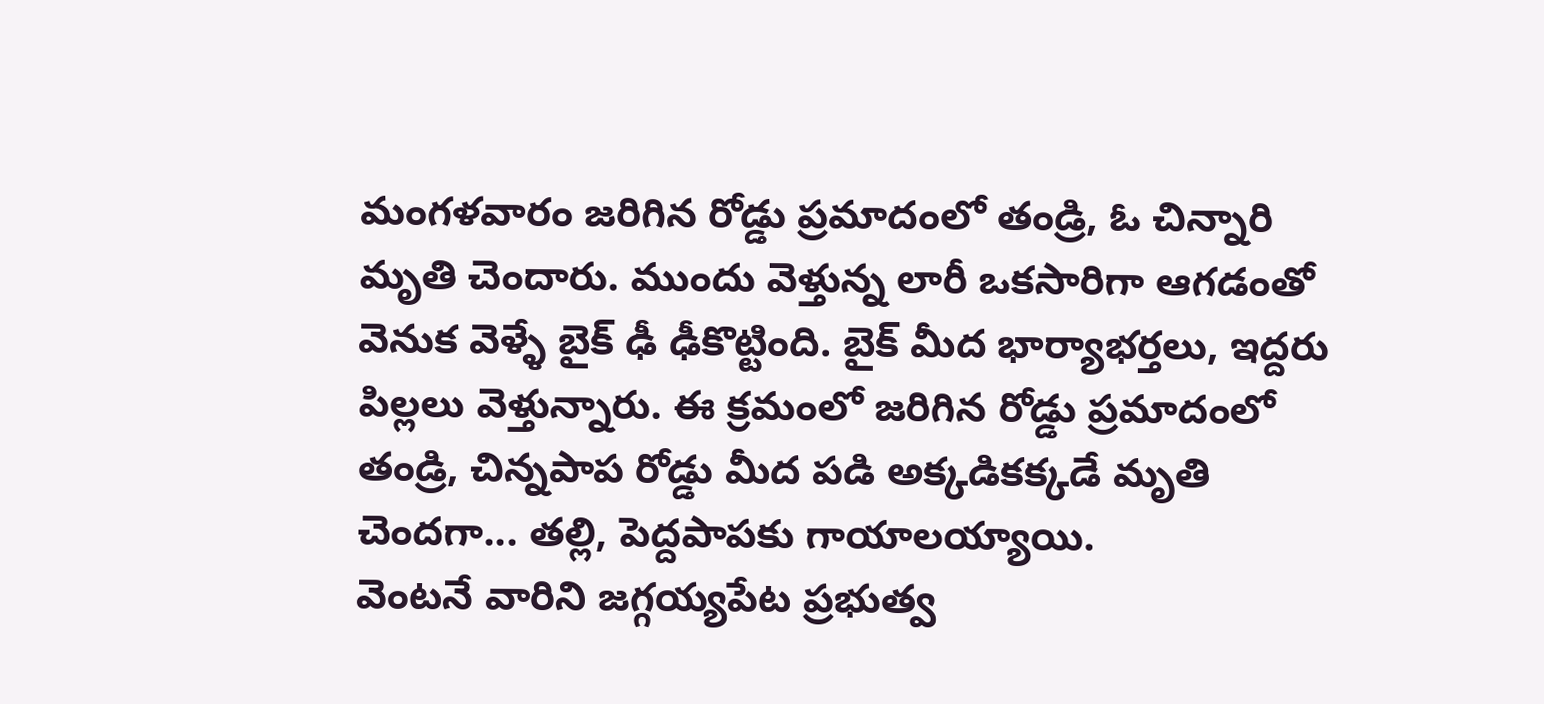మంగళవారం జరిగిన రోడ్డు ప్రమాదంలో తండ్రి, ఓ చిన్నారి మృతి చెందారు. ముందు వెళ్తున్న లారీ ఒకసారిగా ఆగడంతో వెనుక వెళ్ళే బైక్ ఢీ ఢీకొట్టింది. బైక్ మీద భార్యాభర్తలు, ఇద్దరు పిల్లలు వెళ్తున్నారు. ఈ క్రమంలో జరిగిన రోడ్డు ప్రమాదంలో తండ్రి, చిన్నపాప రోడ్డు మీద పడి అక్కడికక్కడే మృతి చెందగా... తల్లి, పెద్దపాపకు గాయాలయ్యాయి.
వెంటనే వారిని జగ్గయ్యపేట ప్రభుత్వ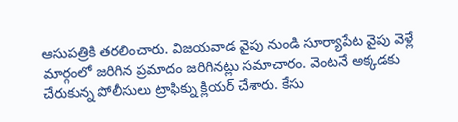ఆసుపత్రికి తరలించారు. విజయవాడ వైపు నుండి సూర్యాపేట వైపు వెళ్లే మార్గంలో జరిగిన ప్రమాదం జరిగినట్లు సమాచారం. వెంటనే అక్కడకు చేరుకున్న పోలీసులు ట్రాఫిక్ను క్లియర్ చేశారు. కేసు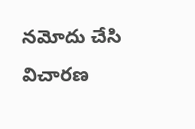నమోదు చేసి విచారణ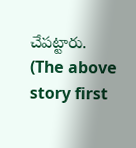చేపట్టారు.
(The above story first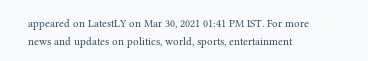appeared on LatestLY on Mar 30, 2021 01:41 PM IST. For more news and updates on politics, world, sports, entertainment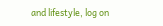and lifestyle, log on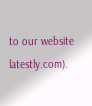to our website latestly.com).